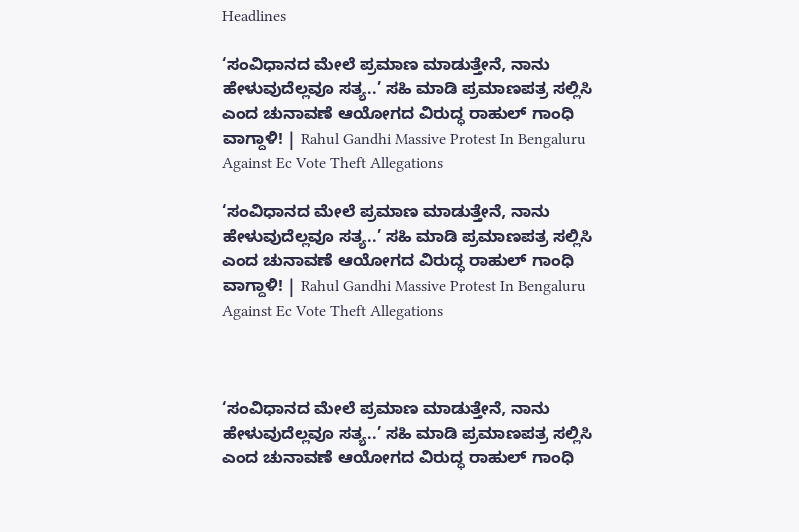Headlines

‘ಸಂವಿಧಾನದ ಮೇಲೆ ಪ್ರಮಾಣ ಮಾಡುತ್ತೇನೆ, ನಾನು ಹೇಳುವುದೆಲ್ಲವೂ ಸತ್ಯ..’ ಸಹಿ ಮಾಡಿ ಪ್ರಮಾಣಪತ್ರ ಸಲ್ಲಿಸಿ ಎಂದ ಚುನಾವಣೆ ಆಯೋಗದ ವಿರುದ್ಧ ರಾಹುಲ್ ಗಾಂಧಿ ವಾಗ್ದಾಳಿ! | Rahul Gandhi Massive Protest In Bengaluru Against Ec Vote Theft Allegations

‘ಸಂವಿಧಾನದ ಮೇಲೆ ಪ್ರಮಾಣ ಮಾಡುತ್ತೇನೆ, ನಾನು ಹೇಳುವುದೆಲ್ಲವೂ ಸತ್ಯ..’ ಸಹಿ ಮಾಡಿ ಪ್ರಮಾಣಪತ್ರ ಸಲ್ಲಿಸಿ ಎಂದ ಚುನಾವಣೆ ಆಯೋಗದ ವಿರುದ್ಧ ರಾಹುಲ್ ಗಾಂಧಿ ವಾಗ್ದಾಳಿ! | Rahul Gandhi Massive Protest In Bengaluru Against Ec Vote Theft Allegations



‘ಸಂವಿಧಾನದ ಮೇಲೆ ಪ್ರಮಾಣ ಮಾಡುತ್ತೇನೆ, ನಾನು ಹೇಳುವುದೆಲ್ಲವೂ ಸತ್ಯ..’ ಸಹಿ ಮಾಡಿ ಪ್ರಮಾಣಪತ್ರ ಸಲ್ಲಿಸಿ ಎಂದ ಚುನಾವಣೆ ಆಯೋಗದ ವಿರುದ್ಧ ರಾಹುಲ್ ಗಾಂಧಿ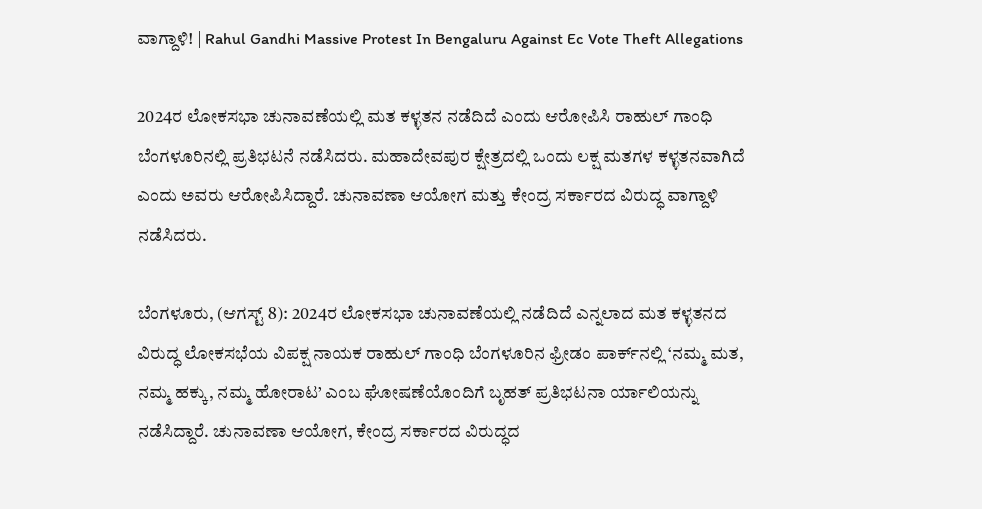ವಾಗ್ದಾಳಿ! | Rahul Gandhi Massive Protest In Bengaluru Against Ec Vote Theft Allegations

2024ರ ಲೋಕಸಭಾ ಚುನಾವಣೆಯಲ್ಲಿ ಮತ ಕಳ್ಳತನ ನಡೆದಿದೆ ಎಂದು ಆರೋಪಿಸಿ ರಾಹುಲ್ ಗಾಂಧಿ ಬೆಂಗಳೂರಿನಲ್ಲಿ ಪ್ರತಿಭಟನೆ ನಡೆಸಿದರು. ಮಹಾದೇವಪುರ ಕ್ಷೇತ್ರದಲ್ಲಿ ಒಂದು ಲಕ್ಷ ಮತಗಳ ಕಳ್ಳತನವಾಗಿದೆ ಎಂದು ಅವರು ಆರೋಪಿಸಿದ್ದಾರೆ. ಚುನಾವಣಾ ಆಯೋಗ ಮತ್ತು ಕೇಂದ್ರ ಸರ್ಕಾರದ ವಿರುದ್ಧ ವಾಗ್ದಾಳಿ ನಡೆಸಿದರು.

ಬೆಂಗಳೂರು, (ಆಗಸ್ಟ್ 8): 2024ರ ಲೋಕಸಭಾ ಚುನಾವಣೆಯಲ್ಲಿ ನಡೆದಿದೆ ಎನ್ನಲಾದ ಮತ ಕಳ್ಳತನದ ವಿರುದ್ಧ ಲೋಕಸಭೆಯ ವಿಪಕ್ಷ ನಾಯಕ ರಾಹುಲ್ ಗಾಂಧಿ ಬೆಂಗಳೂರಿನ ಫ್ರೀಡಂ ಪಾರ್ಕ್‌ನಲ್ಲಿ ‘ನಮ್ಮ ಮತ, ನಮ್ಮ ಹಕ್ಕು, ನಮ್ಮ ಹೋರಾಟ’ ಎಂಬ ಘೋಷಣೆಯೊಂದಿಗೆ ಬೃಹತ್ ಪ್ರತಿಭಟನಾ ರ್ಯಾಲಿಯನ್ನು ನಡೆಸಿದ್ದಾರೆ. ಚುನಾವಣಾ ಆಯೋಗ, ಕೇಂದ್ರ ಸರ್ಕಾರದ ವಿರುದ್ಧದ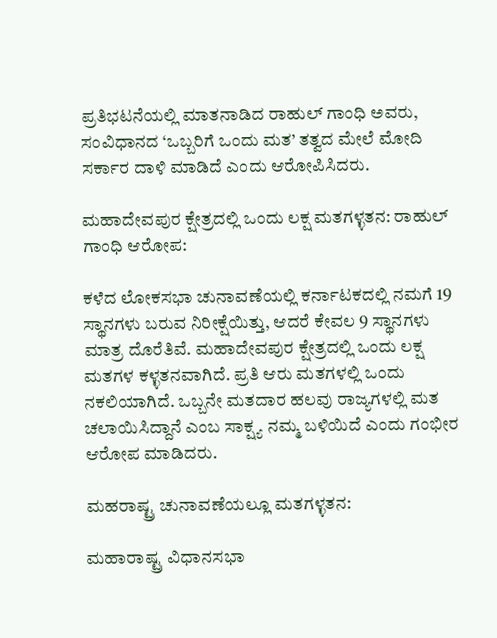ಪ್ರತಿಭಟನೆಯಲ್ಲಿ ಮಾತನಾಡಿದ ರಾಹುಲ್ ಗಾಂಧಿ ಅವರು, ಸಂವಿಧಾನದ ‘ಒಬ್ಬರಿಗೆ ಒಂದು ಮತ’ ತತ್ವದ ಮೇಲೆ ಮೋದಿ ಸರ್ಕಾರ ದಾಳಿ ಮಾಡಿದೆ ಎಂದು ಆರೋಪಿಸಿದರು.

ಮಹಾದೇವಪುರ ಕ್ಷೇತ್ರದಲ್ಲಿ ಒಂದು ಲಕ್ಷ ಮತಗಳ್ಳತನ: ರಾಹುಲ್ ಗಾಂಧಿ ಆರೋಪ:

ಕಳೆದ ಲೋಕಸಭಾ ಚುನಾವಣೆಯಲ್ಲಿ ಕರ್ನಾಟಕದಲ್ಲಿ ನಮಗೆ 19 ಸ್ಥಾನಗಳು ಬರುವ ನಿರೀಕ್ಷೆಯಿತ್ತು, ಆದರೆ ಕೇವಲ 9 ಸ್ಥಾನಗಳು ಮಾತ್ರ ದೊರೆತಿವೆ. ಮಹಾದೇವಪುರ ಕ್ಷೇತ್ರದಲ್ಲಿ ಒಂದು ಲಕ್ಷ ಮತಗಳ ಕಳ್ಳತನವಾಗಿದೆ. ಪ್ರತಿ ಆರು ಮತಗಳಲ್ಲಿ ಒಂದು ನಕಲಿಯಾಗಿದೆ. ಒಬ್ಬನೇ ಮತದಾರ ಹಲವು ರಾಜ್ಯಗಳಲ್ಲಿ ಮತ ಚಲಾಯಿಸಿದ್ದಾನೆ ಎಂಬ ಸಾಕ್ಷ್ಯ ನಮ್ಮ ಬಳಿಯಿದೆ ಎಂದು ಗಂಭೀರ ಆರೋಪ ಮಾಡಿದರು.

ಮಹರಾಷ್ಟ್ರ ಚುನಾವಣೆಯಲ್ಲೂ ಮತಗಳ್ಳತನ:

ಮಹಾರಾಷ್ಟ್ರ ವಿಧಾನಸಭಾ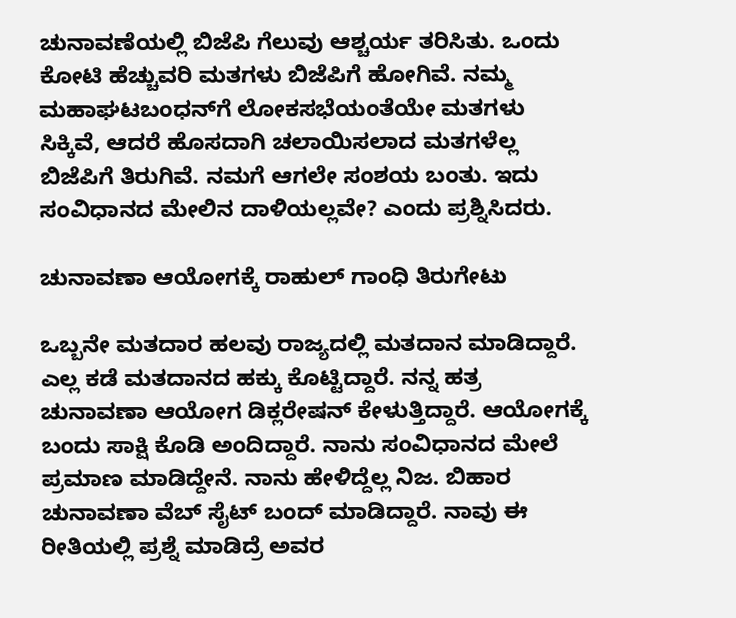ಚುನಾವಣೆಯಲ್ಲಿ ಬಿಜೆಪಿ ಗೆಲುವು ಆಶ್ಚರ್ಯ ತರಿಸಿತು. ಒಂದು ಕೋಟಿ ಹೆಚ್ಚುವರಿ ಮತಗಳು ಬಿಜೆಪಿಗೆ ಹೋಗಿವೆ. ನಮ್ಮ ಮಹಾಘಟಬಂಧನ್‌ಗೆ ಲೋಕಸಭೆಯಂತೆಯೇ ಮತಗಳು ಸಿಕ್ಕಿವೆ, ಆದರೆ ಹೊಸದಾಗಿ ಚಲಾಯಿಸಲಾದ ಮತಗಳೆಲ್ಲ ಬಿಜೆಪಿಗೆ ತಿರುಗಿವೆ. ನಮಗೆ ಆಗಲೇ ಸಂಶಯ ಬಂತು. ಇದು ಸಂವಿಧಾನದ ಮೇಲಿನ ದಾಳಿಯಲ್ಲವೇ? ಎಂದು ಪ್ರಶ್ನಿಸಿದರು.

ಚುನಾವಣಾ ಆಯೋಗಕ್ಕೆ ರಾಹುಲ್ ಗಾಂಧಿ ತಿರುಗೇಟು

ಒಬ್ಬನೇ ಮತದಾರ ಹಲವು ರಾಜ್ಯದಲ್ಲಿ ‌ಮತದಾನ ಮಾಡಿದ್ದಾರೆ. ಎಲ್ಲ ಕಡೆ ಮತದಾನದ ಹಕ್ಕು ಕೊಟ್ಟಿದ್ದಾರೆ. ನನ್ನ ಹತ್ರ ಚುನಾವಣಾ ಆಯೋಗ ಡಿಕ್ಲರೇಷನ್ ಕೇಳುತ್ತಿದ್ದಾರೆ. ಆಯೋಗಕ್ಕೆ ಬಂದು ಸಾಕ್ಷಿ ಕೊಡಿ ಅಂದಿದ್ದಾರೆ. ನಾನು‌ ಸಂವಿಧಾನದ ಮೇಲೆ‌ ಪ್ರಮಾಣ ಮಾಡಿದ್ದೇನೆ. ನಾನು ಹೇಳಿದ್ದೆಲ್ಲ ನಿಜ. ಬಿಹಾರ ಚುನಾವಣಾ ವೆಬ್ ಸೈಟ್ ಬಂದ್ ಮಾಡಿದ್ದಾರೆ. ನಾವು ಈ ರೀತಿಯಲ್ಲಿ ಪ್ರಶ್ನೆ ಮಾಡಿದ್ರೆ ಅವರ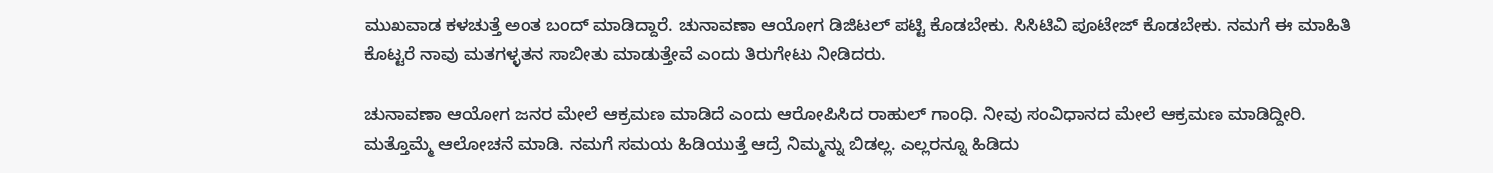ಮುಖವಾಡ ಕಳಚುತ್ತೆ ಅಂತ ಬಂದ್ ಮಾಡಿದ್ದಾರೆ. ಚುನಾವಣಾ ಆಯೋಗ ಡಿಜಿಟಲ್ ಪಟ್ಟಿ ಕೊಡಬೇಕು. ಸಿಸಿಟಿವಿ ಪೂಟೇಜ್ ಕೊಡಬೇಕು. ನಮಗೆ ಈ ಮಾಹಿತಿ ಕೊಟ್ಟರೆ ನಾವು ಮತಗಳ್ಳತನ ಸಾಬೀತು ಮಾಡುತ್ತೇವೆ ಎಂದು ತಿರುಗೇಟು ನೀಡಿದರು.

ಚುನಾವಣಾ ಆಯೋಗ ಜನರ ಮೇಲೆ ಆಕ್ರಮಣ ಮಾಡಿದೆ ಎಂದು ಆರೋಪಿಸಿದ ರಾಹುಲ್ ಗಾಂಧಿ. ನೀವು ಸಂವಿಧಾನದ ಮೇಲೆ ಆಕ್ರಮಣ ಮಾಡಿದ್ದೀರಿ. ಮತ್ತೊಮ್ಮೆ ಆಲೋಚನೆ ಮಾಡಿ. ನಮಗೆ ಸಮಯ ಹಿಡಿಯುತ್ತೆ ಆದ್ರೆ ನಿಮ್ಮನ್ನು ಬಿಡಲ್ಲ. ಎಲ್ಲರನ್ನೂ ಹಿಡಿದು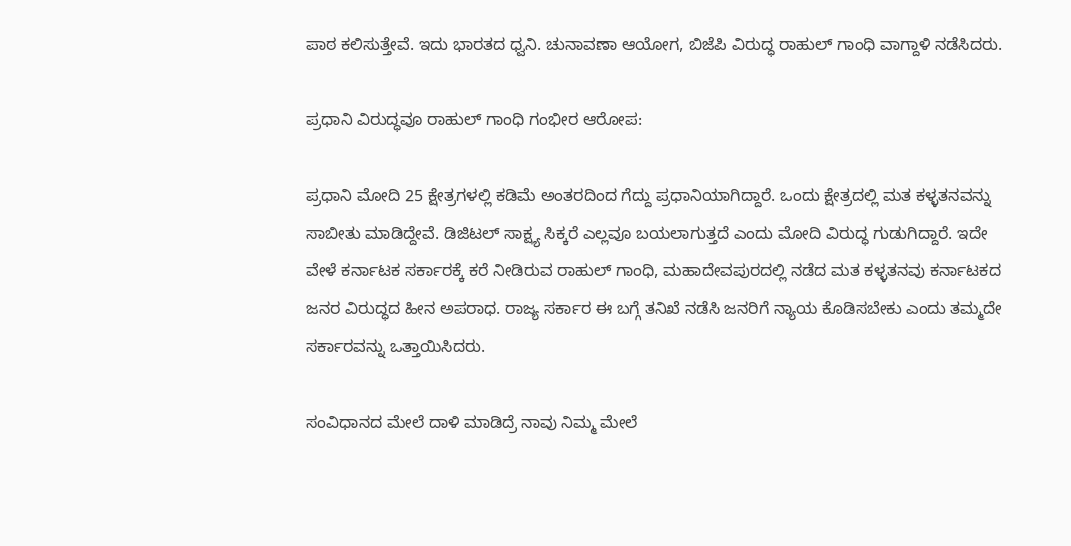ಪಾಠ ಕಲಿಸುತ್ತೇವೆ. ಇದು ಭಾರತದ ಧ್ವನಿ. ಚುನಾವಣಾ ಆಯೋಗ, ಬಿಜೆಪಿ ವಿರುದ್ಧ ರಾಹುಲ್ ಗಾಂಧಿ ವಾಗ್ದಾಳಿ ನಡೆಸಿದರು.

ಪ್ರಧಾನಿ ವಿರುದ್ಧವೂ ರಾಹುಲ್ ಗಾಂಧಿ ಗಂಭೀರ ಆರೋಪ:

ಪ್ರಧಾನಿ ಮೋದಿ 25 ಕ್ಷೇತ್ರಗಳಲ್ಲಿ ಕಡಿಮೆ ಅಂತರದಿಂದ ಗೆದ್ದು ಪ್ರಧಾನಿಯಾಗಿದ್ದಾರೆ. ಒಂದು ಕ್ಷೇತ್ರದಲ್ಲಿ ಮತ ಕಳ್ಳತನವನ್ನು ಸಾಬೀತು ಮಾಡಿದ್ದೇವೆ. ಡಿಜಿಟಲ್ ಸಾಕ್ಷ್ಯ ಸಿಕ್ಕರೆ ಎಲ್ಲವೂ ಬಯಲಾಗುತ್ತದೆ ಎಂದು ಮೋದಿ ವಿರುದ್ಧ ಗುಡುಗಿದ್ದಾರೆ. ಇದೇ ವೇಳೆ ಕರ್ನಾಟಕ ಸರ್ಕಾರಕ್ಕೆ ಕರೆ ನೀಡಿರುವ ರಾಹುಲ್ ಗಾಂಧಿ, ಮಹಾದೇವಪುರದಲ್ಲಿ ನಡೆದ ಮತ ಕಳ್ಳತನವು ಕರ್ನಾಟಕದ ಜನರ ವಿರುದ್ಧದ ಹೀನ ಅಪರಾಧ. ರಾಜ್ಯ ಸರ್ಕಾರ ಈ ಬಗ್ಗೆ ತನಿಖೆ ನಡೆಸಿ ಜನರಿಗೆ ನ್ಯಾಯ ಕೊಡಿಸಬೇಕು ಎಂದು ತಮ್ಮದೇ ಸರ್ಕಾರವನ್ನು ಒತ್ತಾಯಿಸಿದರು.

ಸಂವಿಧಾನದ ಮೇಲೆ ದಾಳಿ ಮಾಡಿದ್ರೆ ನಾವು ನಿಮ್ಮ ಮೇಲೆ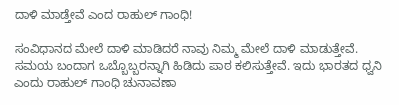ದಾಳಿ ಮಾಡ್ತೇವೆ ಎಂದ ರಾಹುಲ್ ಗಾಂಧಿ!

ಸಂವಿಧಾನದ ಮೇಲೆ ದಾಳಿ ಮಾಡಿದರೆ ನಾವು ನಿಮ್ಮ ಮೇಲೆ ದಾಳಿ ಮಾಡುತ್ತೇವೆ. ಸಮಯ ಬಂದಾಗ ಒಬ್ಬೊಬ್ಬರನ್ನಾಗಿ ಹಿಡಿದು ಪಾಠ ಕಲಿಸುತ್ತೇವೆ. ಇದು ಭಾರತದ ಧ್ವನಿ ಎಂದು ರಾಹುಲ್ ಗಾಂಧಿ ಚುನಾವಣಾ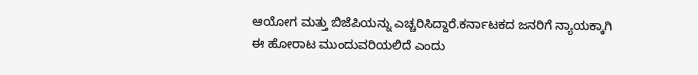ಆಯೋಗ ಮತ್ತು ಬಿಜೆಪಿಯನ್ನು ಎಚ್ಚರಿಸಿದ್ದಾರೆ.ಕರ್ನಾಟಕದ ಜನರಿಗೆ ನ್ಯಾಯಕ್ಕಾಗಿ ಈ ಹೋರಾಟ ಮುಂದುವರಿಯಲಿದೆ ಎಂದು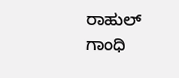ರಾಹುಲ್ ಗಾಂಧಿ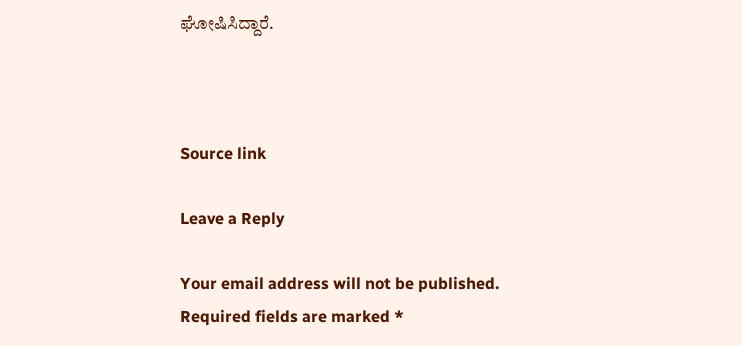ಘೋಷಿಸಿದ್ದಾರೆ.



Source link

Leave a Reply

Your email address will not be published. Required fields are marked *